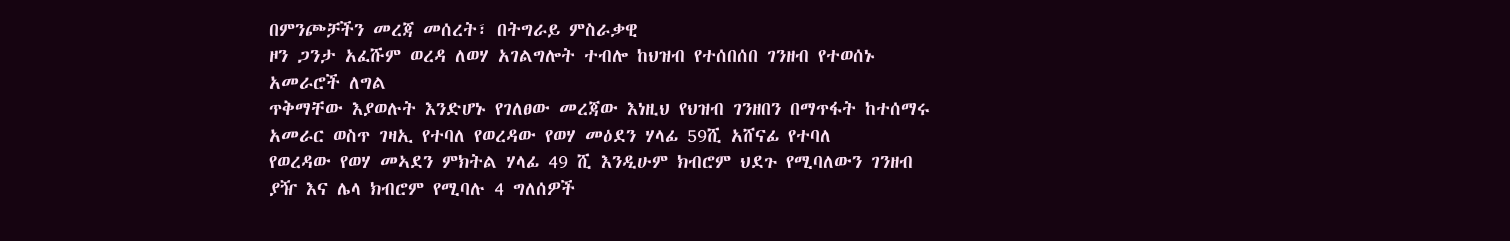በምንጮቻችን መረጃ መሰረት፣ በትግራይ ምስራቃዊ
ዞን ጋንታ አፈሹም ወረዳ ለወሃ አገልግሎት ተብሎ ከህዝብ የተሰበሰበ ገንዘብ የተወሰኑ አመራሮች ለግል
ጥቅማቸው እያወሉት እንድሆኑ የገለፀው መረጃው እነዚህ የህዝብ ገንዘበን በማጥፋት ከተሰማሩ አመራር ወስጥ ገዛኢ የተባለ የወረዳው የወሃ መዕደን ሃላፊ 59ሺ አሸናፊ የተባለ
የወረዳው የወሃ መኣደን ምክትል ሃላፊ 49 ሺ እንዲሁም ክብሮም ህደጉ የሚባለውን ገንዘብ ያዥ እና ሌላ ክብሮም የሚባሉ 4 ግለሰዎች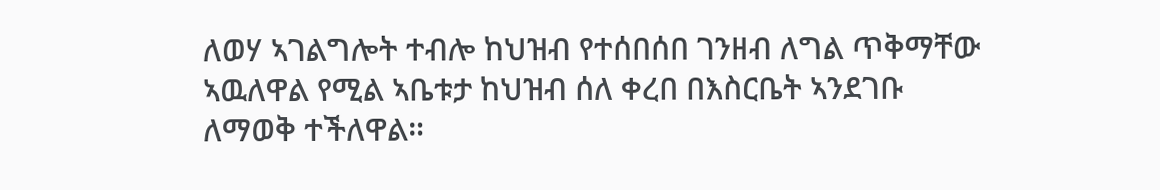ለወሃ ኣገልግሎት ተብሎ ከህዝብ የተሰበሰበ ገንዘብ ለግል ጥቅማቸው ኣዉለዋል የሚል ኣቤቱታ ከህዝብ ሰለ ቀረበ በእስርቤት ኣንደገቡ
ለማወቅ ተችለዋል።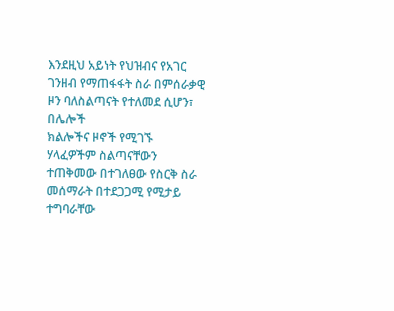እንደዚህ አይነት የህዝብና የአገር ገንዘብ የማጠፋፋት ስራ በምሰራቃዊ ዞን ባለስልጣናት የተለመደ ሲሆን፣ በሌሎች
ክልሎችና ዞኖች የሚገኙ ሃላፈዎችም ስልጣናቸውን ተጠቅመው በተገለፀው የስርቅ ስራ መሰማራት በተደጋጋሚ የሚታይ ተግባራቸው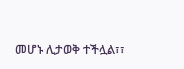መሆኑ ሊታወቅ ተችሏል፣፣